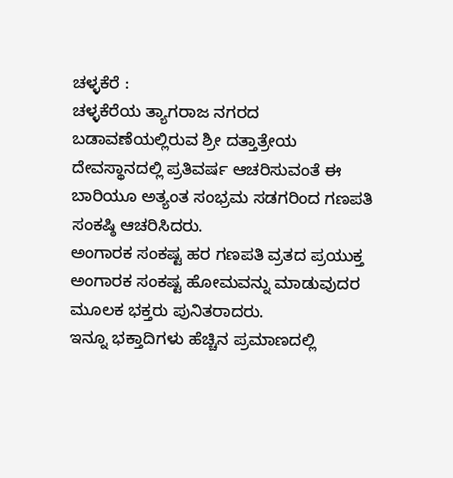ಚಳ್ಳಕೆರೆ :
ಚಳ್ಳಕೆರೆಯ ತ್ಯಾಗರಾಜ ನಗರದ ಬಡಾವಣೆಯಲ್ಲಿರುವ ಶ್ರೀ ದತ್ತಾತ್ರೇಯ ದೇವಸ್ಥಾನದಲ್ಲಿ ಪ್ರತಿವರ್ಷ ಆಚರಿಸುವಂತೆ ಈ ಬಾರಿಯೂ ಅತ್ಯಂತ ಸಂಭ್ರಮ ಸಡಗರಿಂದ ಗಣಪತಿ ಸಂಕಷ್ಠಿ ಆಚರಿಸಿದರು.
ಅಂಗಾರಕ ಸಂಕಷ್ಟ ಹರ ಗಣಪತಿ ವ್ರತದ ಪ್ರಯುಕ್ತ ಅಂಗಾರಕ ಸಂಕಷ್ಟ ಹೋಮವನ್ನು ಮಾಡುವುದರ ಮೂಲಕ ಭಕ್ತರು ಪುನಿತರಾದರು.
ಇನ್ನೂ ಭಕ್ತಾದಿಗಳು ಹೆಚ್ಚಿನ ಪ್ರಮಾಣದಲ್ಲಿ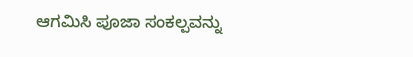ಆಗಮಿಸಿ ಪೂಜಾ ಸಂಕಲ್ಪವನ್ನು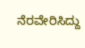ನೆರವೇರಿಸಿದ್ದು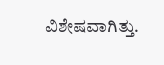ವಿಶೇಷವಾಗಿತ್ತು.